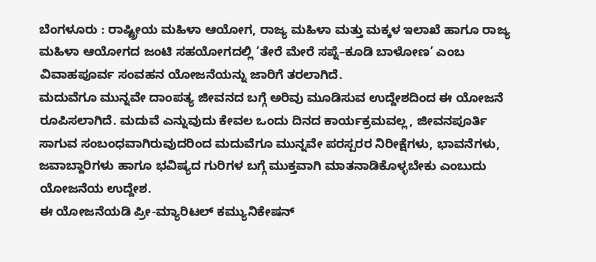ಬೆಂಗಳೂರು : ರಾಷ್ಟ್ರೀಯ ಮಹಿಳಾ ಆಯೋಗ, ರಾಜ್ಯ ಮಹಿಳಾ ಮತ್ತು ಮಕ್ಕಳ ಇಲಾಖೆ ಹಾಗೂ ರಾಜ್ಯ ಮಹಿಳಾ ಆಯೋಗದ ಜಂಟಿ ಸಹಯೋಗದಲ್ಲಿ ‘ತೇರೆ ಮೇರೆ ಸಪ್ನೆ–ಕೂಡಿ ಬಾಳೋಣ’ ಎಂಬ ವಿವಾಹಪೂರ್ವ ಸಂವಹನ ಯೋಜನೆಯನ್ನು ಜಾರಿಗೆ ತರಲಾಗಿದೆ.
ಮದುವೆಗೂ ಮುನ್ನವೇ ದಾಂಪತ್ಯ ಜೀವನದ ಬಗ್ಗೆ ಅರಿವು ಮೂಡಿಸುವ ಉದ್ದೇಶದಿಂದ ಈ ಯೋಜನೆ ರೂಪಿಸಲಾಗಿದೆ. ಮದುವೆ ಎನ್ನುವುದು ಕೇವಲ ಒಂದು ದಿನದ ಕಾರ್ಯಕ್ರಮವಲ್ಲ, ಜೀವನಪೂರ್ತಿ ಸಾಗುವ ಸಂಬಂಧವಾಗಿರುವುದರಿಂದ ಮದುವೆಗೂ ಮುನ್ನವೇ ಪರಸ್ಪರರ ನಿರೀಕ್ಷೆಗಳು, ಭಾವನೆಗಳು, ಜವಾಬ್ದಾರಿಗಳು ಹಾಗೂ ಭವಿಷ್ಯದ ಗುರಿಗಳ ಬಗ್ಗೆ ಮುಕ್ತವಾಗಿ ಮಾತನಾಡಿಕೊಳ್ಳಬೇಕು ಎಂಬುದು ಯೋಜನೆಯ ಉದ್ದೇಶ.
ಈ ಯೋಜನೆಯಡಿ ಪ್ರೀ-ಮ್ಯಾರಿಟಲ್ ಕಮ್ಯುನಿಕೇಷನ್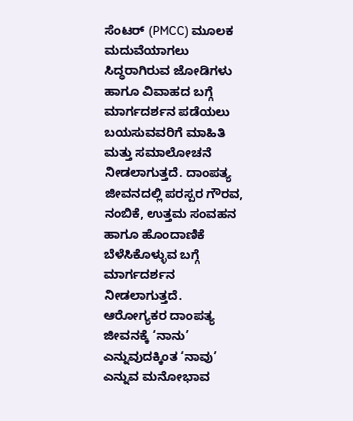ಸೆಂಟರ್ (PMCC) ಮೂಲಕ ಮದುವೆಯಾಗಲು ಸಿದ್ಧರಾಗಿರುವ ಜೋಡಿಗಳು ಹಾಗೂ ವಿವಾಹದ ಬಗ್ಗೆ ಮಾರ್ಗದರ್ಶನ ಪಡೆಯಲು ಬಯಸುವವರಿಗೆ ಮಾಹಿತಿ ಮತ್ತು ಸಮಾಲೋಚನೆ ನೀಡಲಾಗುತ್ತದೆ. ದಾಂಪತ್ಯ ಜೀವನದಲ್ಲಿ ಪರಸ್ಪರ ಗೌರವ, ನಂಬಿಕೆ, ಉತ್ತಮ ಸಂವಹನ ಹಾಗೂ ಹೊಂದಾಣಿಕೆ ಬೆಳೆಸಿಕೊಳ್ಳುವ ಬಗ್ಗೆ ಮಾರ್ಗದರ್ಶನ ನೀಡಲಾಗುತ್ತದೆ.
ಆರೋಗ್ಯಕರ ದಾಂಪತ್ಯ ಜೀವನಕ್ಕೆ ‘ನಾನು’ ಎನ್ನುವುದಕ್ಕಿಂತ ‘ನಾವು’ ಎನ್ನುವ ಮನೋಭಾವ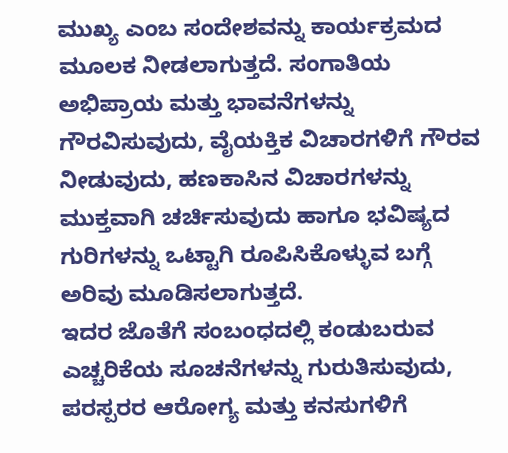ಮುಖ್ಯ ಎಂಬ ಸಂದೇಶವನ್ನು ಕಾರ್ಯಕ್ರಮದ ಮೂಲಕ ನೀಡಲಾಗುತ್ತದೆ. ಸಂಗಾತಿಯ ಅಭಿಪ್ರಾಯ ಮತ್ತು ಭಾವನೆಗಳನ್ನು ಗೌರವಿಸುವುದು, ವೈಯಕ್ತಿಕ ವಿಚಾರಗಳಿಗೆ ಗೌರವ ನೀಡುವುದು, ಹಣಕಾಸಿನ ವಿಚಾರಗಳನ್ನು ಮುಕ್ತವಾಗಿ ಚರ್ಚಿಸುವುದು ಹಾಗೂ ಭವಿಷ್ಯದ ಗುರಿಗಳನ್ನು ಒಟ್ಟಾಗಿ ರೂಪಿಸಿಕೊಳ್ಳುವ ಬಗ್ಗೆ ಅರಿವು ಮೂಡಿಸಲಾಗುತ್ತದೆ.
ಇದರ ಜೊತೆಗೆ ಸಂಬಂಧದಲ್ಲಿ ಕಂಡುಬರುವ ಎಚ್ಚರಿಕೆಯ ಸೂಚನೆಗಳನ್ನು ಗುರುತಿಸುವುದು, ಪರಸ್ಪರರ ಆರೋಗ್ಯ ಮತ್ತು ಕನಸುಗಳಿಗೆ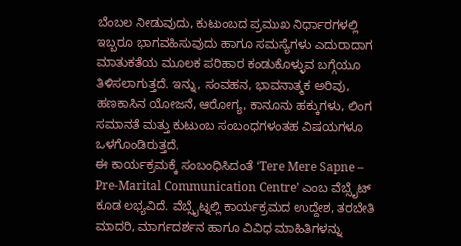ಬೆಂಬಲ ನೀಡುವುದು, ಕುಟುಂಬದ ಪ್ರಮುಖ ನಿರ್ಧಾರಗಳಲ್ಲಿ ಇಬ್ಬರೂ ಭಾಗವಹಿಸುವುದು ಹಾಗೂ ಸಮಸ್ಯೆಗಳು ಎದುರಾದಾಗ ಮಾತುಕತೆಯ ಮೂಲಕ ಪರಿಹಾರ ಕಂಡುಕೊಳ್ಳುವ ಬಗ್ಗೆಯೂ ತಿಳಿಸಲಾಗುತ್ತದೆ. ಇನ್ನು, ಸಂವಹನ, ಭಾವನಾತ್ಮಕ ಅರಿವು, ಹಣಕಾಸಿನ ಯೋಜನೆ, ಆರೋಗ್ಯ, ಕಾನೂನು ಹಕ್ಕುಗಳು, ಲಿಂಗ ಸಮಾನತೆ ಮತ್ತು ಕುಟುಂಬ ಸಂಬಂಧಗಳಂತಹ ವಿಷಯಗಳೂ ಒಳಗೊಂಡಿರುತ್ತದೆ.
ಈ ಕಾರ್ಯಕ್ರಮಕ್ಕೆ ಸಂಬಂಧಿಸಿದಂತೆ ‘Tere Mere Sapne – Pre-Marital Communication Centre’ ಎಂಬ ವೆಬ್ಸೈಟ್ ಕೂಡ ಲಭ್ಯವಿದೆ. ವೆಬ್ಸೈಟ್ನಲ್ಲಿ ಕಾರ್ಯಕ್ರಮದ ಉದ್ದೇಶ, ತರಬೇತಿ ಮಾದರಿ, ಮಾರ್ಗದರ್ಶನ ಹಾಗೂ ವಿವಿಧ ಮಾಹಿತಿಗಳನ್ನು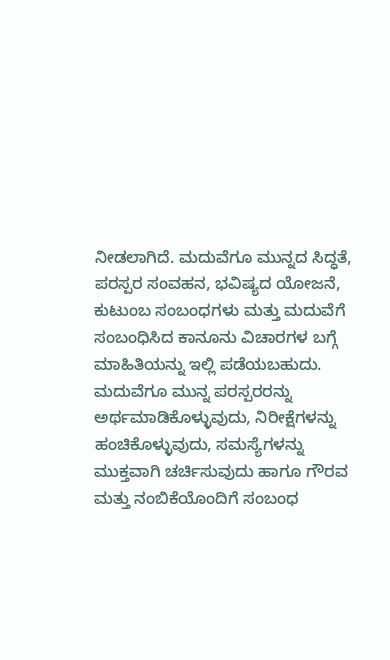ನೀಡಲಾಗಿದೆ. ಮದುವೆಗೂ ಮುನ್ನದ ಸಿದ್ಧತೆ, ಪರಸ್ಪರ ಸಂವಹನ, ಭವಿಷ್ಯದ ಯೋಜನೆ, ಕುಟುಂಬ ಸಂಬಂಧಗಳು ಮತ್ತು ಮದುವೆಗೆ ಸಂಬಂಧಿಸಿದ ಕಾನೂನು ವಿಚಾರಗಳ ಬಗ್ಗೆ ಮಾಹಿತಿಯನ್ನು ಇಲ್ಲಿ ಪಡೆಯಬಹುದು.
ಮದುವೆಗೂ ಮುನ್ನ ಪರಸ್ಪರರನ್ನು ಅರ್ಥಮಾಡಿಕೊಳ್ಳುವುದು, ನಿರೀಕ್ಷೆಗಳನ್ನು ಹಂಚಿಕೊಳ್ಳುವುದು, ಸಮಸ್ಯೆಗಳನ್ನು ಮುಕ್ತವಾಗಿ ಚರ್ಚಿಸುವುದು ಹಾಗೂ ಗೌರವ ಮತ್ತು ನಂಬಿಕೆಯೊಂದಿಗೆ ಸಂಬಂಧ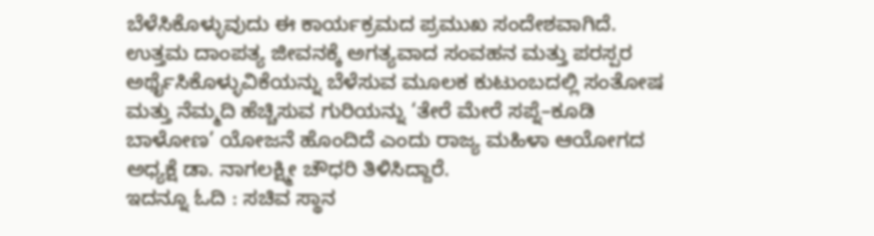ಬೆಳೆಸಿಕೊಳ್ಳುವುದು ಈ ಕಾರ್ಯಕ್ರಮದ ಪ್ರಮುಖ ಸಂದೇಶವಾಗಿದೆ. ಉತ್ತಮ ದಾಂಪತ್ಯ ಜೀವನಕ್ಕೆ ಅಗತ್ಯವಾದ ಸಂವಹನ ಮತ್ತು ಪರಸ್ಪರ ಅರ್ಥೈಸಿಕೊಳ್ಳುವಿಕೆಯನ್ನು ಬೆಳೆಸುವ ಮೂಲಕ ಕುಟುಂಬದಲ್ಲಿ ಸಂತೋಷ ಮತ್ತು ನೆಮ್ಮದಿ ಹೆಚ್ಚಿಸುವ ಗುರಿಯನ್ನು ‘ತೇರೆ ಮೇರೆ ಸಪ್ನೆ–ಕೂಡಿ ಬಾಳೋಣ’ ಯೋಜನೆ ಹೊಂದಿದೆ ಎಂದು ರಾಜ್ಯ ಮಹಿಳಾ ಆಯೋಗದ ಅಧ್ಯಕ್ಷೆ ಡಾ. ನಾಗಲಕ್ಷ್ಮೀ ಚೌಧರಿ ತಿಳಿಸಿದ್ದಾರೆ.
ಇದನ್ನೂ ಓದಿ : ಸಚಿವ ಸ್ಥಾನ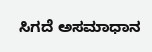ಸಿಗದೆ ಅಸಮಾಧಾನ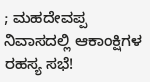; ಮಹದೇವಪ್ಪ ನಿವಾಸದಲ್ಲಿ ಆಕಾಂಕ್ಷಿಗಳ ರಹಸ್ಯ ಸಭೆ!